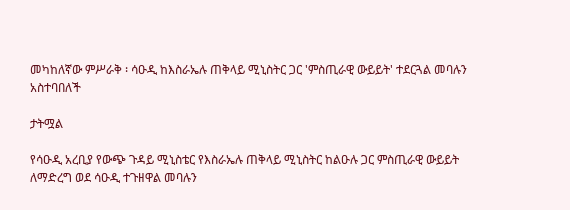መካከለኛው ምሥራቅ ፡ ሳዑዲ ከእስራኤሉ ጠቅላይ ሚኒስትር ጋር 'ምስጢራዊ ውይይት' ተደርጓል መባሉን አስተባበለች

ታትሟል

የሳዑዲ አረቢያ የውጭ ጉዳይ ሚኒስቴር የእስራኤሉ ጠቅላይ ሚኒስትር ከልዑሉ ጋር ምስጢራዊ ውይይት ለማድረግ ወደ ሳዑዲ ተጉዘዋል መባሉን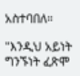አስተባበለ።

"እንዲህ አይነት ግንኙነት ፈጽሞ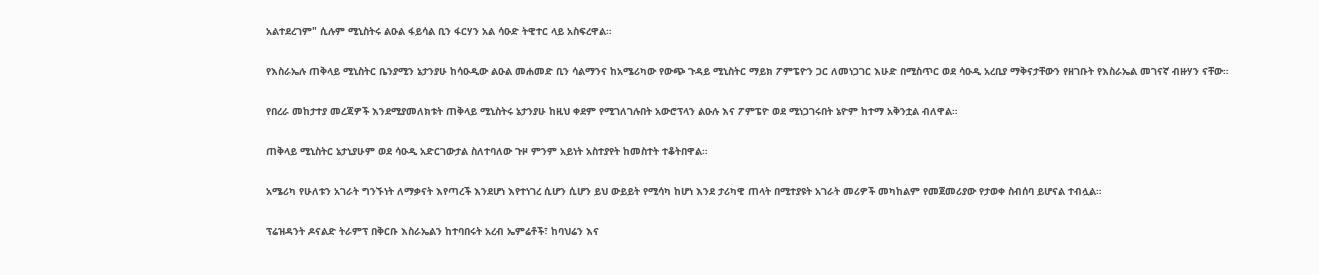አልተደረገም" ሲሉም ሚኒስትሩ ልዑል ፋይሳል ቢን ፋርሃን አል ሳዑድ ትዊተር ላይ አስፍረዋል።

የእስራኤሉ ጠቅላይ ሚኒስትር ቤንያሚን ኔታንያሁ ከሳዑዲው ልዑል መሐመድ ቢን ሳልማንና ከአሜሪካው የውጭ ጉዳይ ሚኒስትር ማይክ ፖምፔዮን ጋር ለመነጋገር እሁድ በሚስጥር ወደ ሳዑዲ አረቢያ ማቅናታቸውን የዘገቡት የእስራኤል መገናኛ ብዙሃን ናቸው።

የበረራ መከታተያ መረጃዎች እንደሚያመለክቱት ጠቅላይ ሚኒስትሩ ኔታንያሁ ከዚህ ቀደም የሚገለገሉበት አውሮፕላን ልዑሉ እና ፖምፔዮ ወደ ሚነጋገሩበት ኔዮም ከተማ አቅንቷል ብለዋል።

ጠቅላይ ሚኒስትር ኔታኒያሁም ወደ ሳዑዲ አድርገውታል ስለተባለው ጉዞ ምንም አይነት አስተያየት ከመስተት ተቆትበዋል።

አሜሪካ የሁለቱን አገራት ግንኙነት ለማቃናት እየጣረች እንደሆነ እየተነገረ ሲሆን ሲሆን ይህ ውይይት የሚሳካ ከሆነ እንደ ታሪካዊ ጠላት በሚተያዩት አገራት መሪዎች መካከልም የመጀመሪያው የታወቀ ስብሰባ ይሆናል ተብሏል።

ፕሬዝዳንት ዶናልድ ትራምፕ በቅርቡ እስራኤልን ከተባበሩት አረብ ኤምሬቶች፣ ከባህሬን እና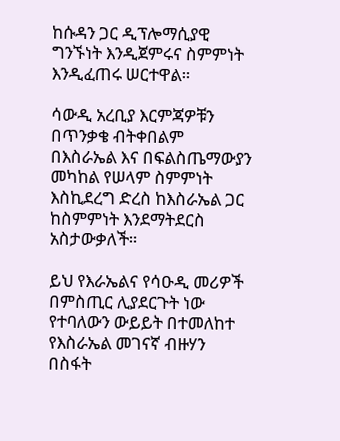ከሱዳን ጋር ዲፕሎማሲያዊ ግንኙነት እንዲጀምሩና ስምምነት እንዲፈጠሩ ሠርተዋል።

ሳውዲ አረቢያ እርምጃዎቹን በጥንቃቄ ብትቀበልም በእስራኤል እና በፍልስጤማውያን መካከል የሠላም ስምምነት እስኪደረግ ድረስ ከእስራኤል ጋር ከስምምነት እንደማትደርስ አስታውቃለች።

ይህ የእራኤልና የሳዑዲ መሪዎች በምስጢር ሊያደርጉት ነው የተባለውን ውይይት በተመለከተ የእስራኤል መገናኛ ብዙሃን በስፋት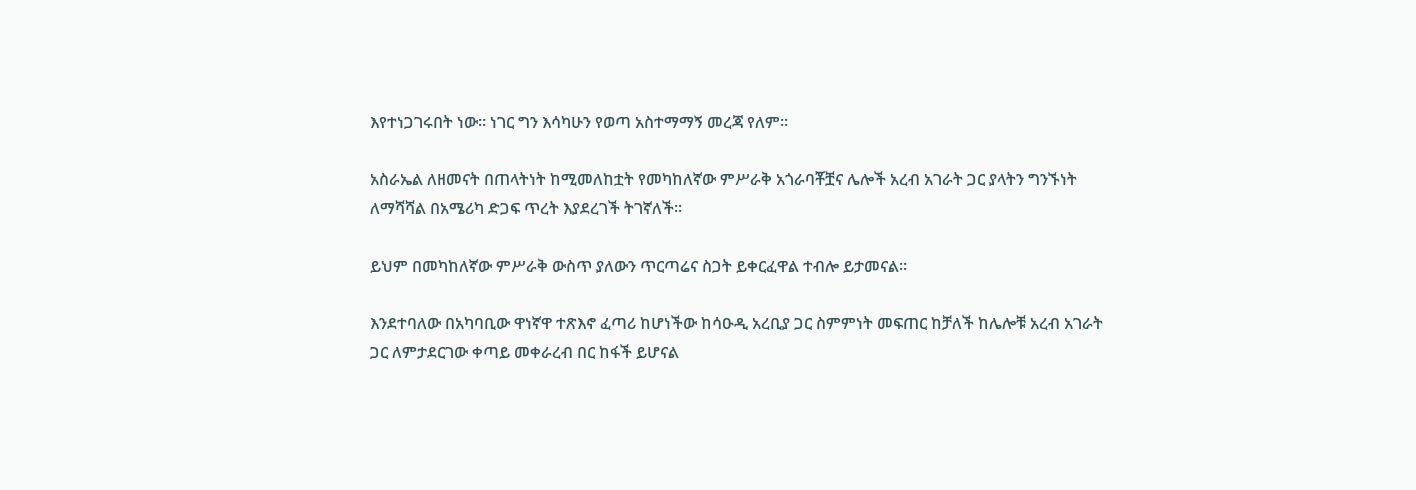እየተነጋገሩበት ነው። ነገር ግን እሳካሁን የወጣ አስተማማኝ መረጃ የለም።

አስራኤል ለዘመናት በጠላትነት ከሚመለከቷት የመካከለኛው ምሥራቅ አጎራባቾቿና ሌሎች አረብ አገራት ጋር ያላትን ግንኙነት ለማሻሻል በአሜሪካ ድጋፍ ጥረት እያደረገች ትገኛለች።

ይህም በመካከለኛው ምሥራቅ ውስጥ ያለውን ጥርጣሬና ስጋት ይቀርፈዋል ተብሎ ይታመናል።

እንደተባለው በአካባቢው ዋነኛዋ ተጽእኖ ፈጣሪ ከሆነችው ከሳዑዲ አረቢያ ጋር ስምምነት መፍጠር ከቻለች ከሌሎቹ አረብ አገራት ጋር ለምታደርገው ቀጣይ መቀራረብ በር ከፋች ይሆናል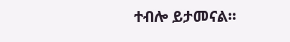ተብሎ ይታመናል።